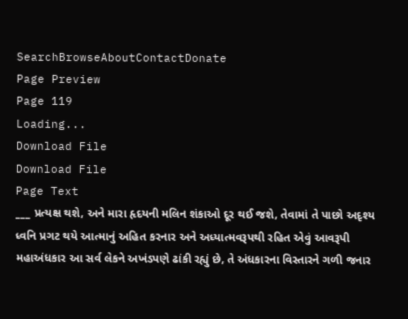SearchBrowseAboutContactDonate
Page Preview
Page 119
Loading...
Download File
Download File
Page Text
___ પ્રત્યક્ષ થશે, અને મારા હૃદયની મલિન શંકાઓ દૂર થઈ જશે, તેવામાં તે પાછો અદૃશ્ય ધ્વનિ પ્રગટ થયે આત્માનું અહિત કરનાર અને અધ્યાત્મવરૂપથી રહિત એવું આવરૂપી મહાઅંધકાર આ સર્વ લેકને અખંડપણે ઢાંકી રહ્યું છે, તે અંધકારના વિસ્તારને ગળી જનાર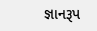જ્ઞાનરૂપ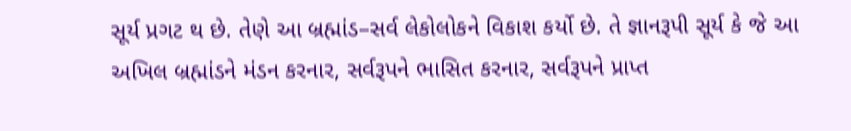સૂર્ય પ્રગટ થ છે. તેણે આ બ્રહ્માંડ–સર્વ લેકોલોકને વિકાશ કર્યો છે. તે જ્ઞાનરૂપી સૂર્ય કે જે આ અખિલ બ્રહ્માંડને મંડન કરનાર, સર્વરૂપને ભાસિત કરનાર, સર્વરૂપને પ્રાપ્ત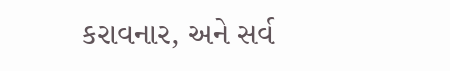કરાવનાર, અને સર્વ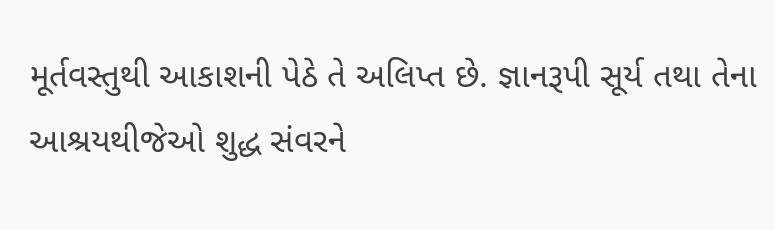મૂર્તવસ્તુથી આકાશની પેઠે તે અલિપ્ત છે. જ્ઞાનરૂપી સૂર્ય તથા તેના આશ્રયથીજેઓ શુદ્ધ સંવરને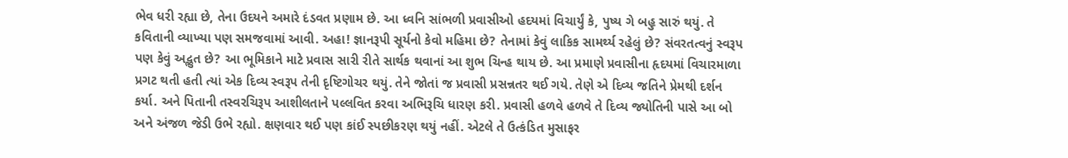ભેવ ધરી રહ્યા છે, તેના ઉદયને અમારે દંડવત પ્રણામ છે. આ ધ્વનિ સાંભળી પ્રવાસીઓ હદયમાં વિચાર્યું કે, પુષ્ય ગે બહુ સારું થયું. તે કવિતાની વ્યાખ્યા પણ સમજવામાં આવી. અહા! જ્ઞાનરૂપી સૂર્યનો કેવો મહિમા છે? તેનામાં કેવું લાકિક સામર્થ્ય રહેલું છે? સંવરતત્વનું સ્વરૂપ પણ કેવું અદ્ભુત છે? આ ભૂમિકાને માટે પ્રવાસ સારી રીતે સાર્થક થવાનાં આ શુભ ચિન્હ થાય છે. આ પ્રમાણે પ્રવાસીના હૃદયમાં વિચારમાળા પ્રગટ થતી હતી ત્યાં એક દિવ્ય સ્વરૂપ તેની દૃષ્ટિગોચર થયું. તેને જોતાં જ પ્રવાસી પ્રસન્નતર થઈ ગયે. તેણે એ દિવ્ય જતિને પ્રેમથી દર્શન કર્યા. અને પિતાની તસ્વરચિરૂપ આશીલતાને પલ્લવિત કરવા અભિરૂચિ ધારણ કરી. પ્રવાસી હળવે હળવે તે દિવ્ય જ્યોતિની પાસે આ બો અને અંજળ જેડી ઉભે રહ્યો. ક્ષણવાર થઈ પણ કાંઈ સ્પછીકરણ થયું નહીં. એટલે તે ઉત્કંડિત મુસાફર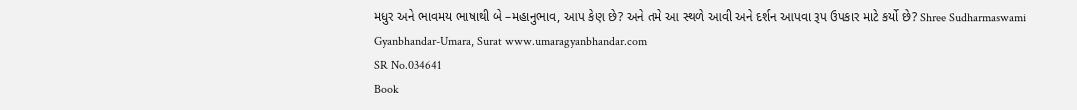મધુર અને ભાવમય ભાષાથી બે –મહાનુભાવ, આપ કેણ છે? અને તમે આ સ્થળે આવી અને દર્શન આપવા રૂપ ઉપકાર માટે કર્યો છે? Shree Sudharmaswami Gyanbhandar-Umara, Surat www.umaragyanbhandar.com
SR No.034641
Book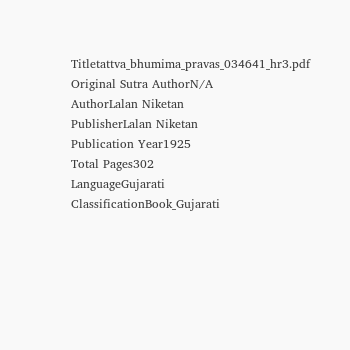Titletattva_bhumima_pravas_034641_hr3.pdf
Original Sutra AuthorN/A
AuthorLalan Niketan
PublisherLalan Niketan
Publication Year1925
Total Pages302
LanguageGujarati
ClassificationBook_Gujarati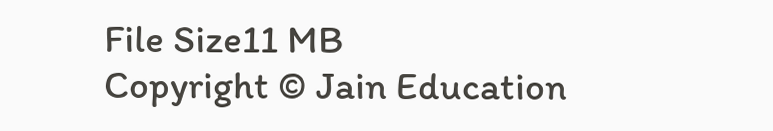File Size11 MB
Copyright © Jain Education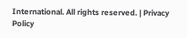International. All rights reserved. | Privacy Policy